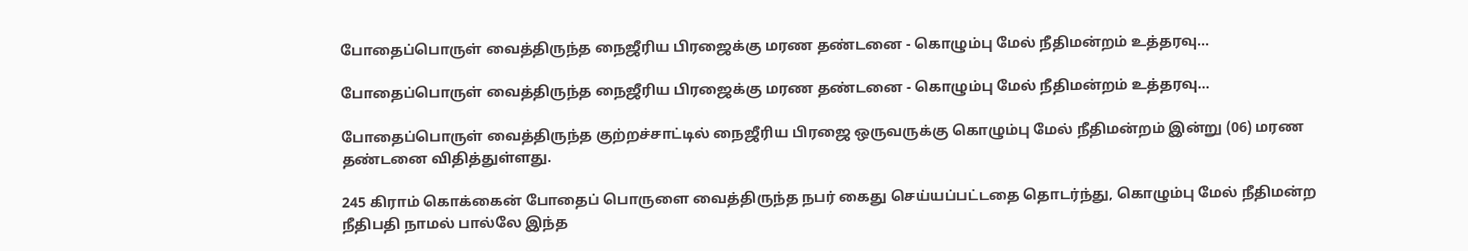போதைப்பொருள் வைத்திருந்த நைஜீரிய பிரஜைக்கு மரண தண்டனை - கொழும்பு மேல் நீதிமன்றம் உத்தரவு...

போதைப்பொருள் வைத்திருந்த நைஜீரிய பிரஜைக்கு மரண தண்டனை - கொழும்பு மேல் நீதிமன்றம் உத்தரவு...

போதைப்பொருள் வைத்திருந்த குற்றச்சாட்டில் நைஜீரிய பிரஜை ஒருவருக்கு கொழும்பு மேல் நீதிமன்றம் இன்று (06) மரண தண்டனை விதித்துள்ளது.

245 கிராம் கொக்கைன் போதைப் பொருளை வைத்திருந்த நபர் கைது செய்யப்பட்டதை தொடர்ந்து, கொழும்பு மேல் நீதிமன்ற நீதிபதி நாமல் பால்லே இந்த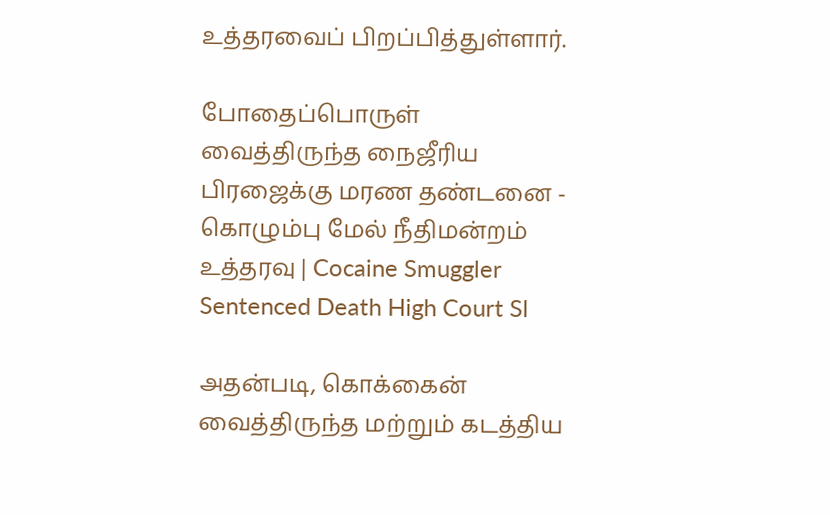உத்தரவைப் பிறப்பித்துள்ளார்.

போதைப்பொருள் வைத்திருந்த நைஜீரிய பிரஜைக்கு மரண தண்டனை - கொழும்பு மேல் நீதிமன்றம் உத்தரவு | Cocaine Smuggler Sentenced Death High Court Sl

அதன்படி, கொக்கைன் வைத்திருந்த மற்றும் கடத்திய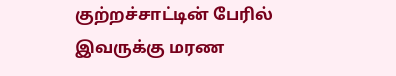குற்றச்சாட்டின் பேரில் இவருக்கு மரண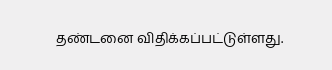தண்டனை விதிக்கப்பட்டுள்ளது.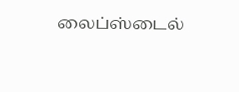லைப்ஸ்டைல்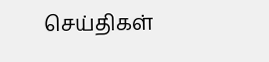செய்திகள்